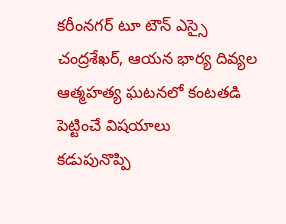కరీంనగర్ టూ టౌన్ ఎస్సై చంద్రశేఖర్, ఆయన భార్య దివ్యల ఆత్మహత్య ఘటనలో కంటతడి పెట్టించే విషయాలు
కడుపునొప్పి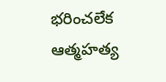భరించలేక ఆత్మహత్య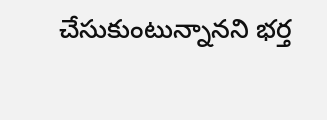చేసుకుంటున్నానని భర్త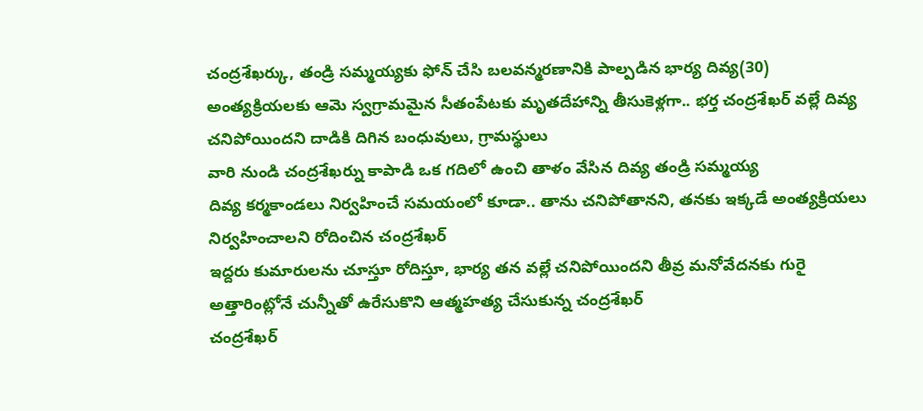చంద్రశేఖర్కు, తండ్రి సమ్మయ్యకు ఫోన్ చేసి బలవన్మరణానికి పాల్పడిన భార్య దివ్య(30)
అంత్యక్రియలకు ఆమె స్వగ్రామమైన సీతంపేటకు మృతదేహాన్ని తీసుకెళ్లగా.. భర్త చంద్రశేఖర్ వల్లే దివ్య చనిపోయిందని దాడికి దిగిన బంధువులు, గ్రామస్థులు
వారి నుండి చంద్రశేఖర్ను కాపాడి ఒక గదిలో ఉంచి తాళం వేసిన దివ్య తండ్రి సమ్మయ్య
దివ్య కర్మకాండలు నిర్వహించే సమయంలో కూడా.. తాను చనిపోతానని, తనకు ఇక్కడే అంత్యక్రియలు నిర్వహించాలని రోదించిన చంద్రశేఖర్
ఇద్దరు కుమారులను చూస్తూ రోదిస్తూ, భార్య తన వల్లే చనిపోయిందని తీవ్ర మనోవేదనకు గురై అత్తారింట్లోనే చున్నీతో ఉరేసుకొని ఆత్మహత్య చేసుకున్న చంద్రశేఖర్
చంద్రశేఖర్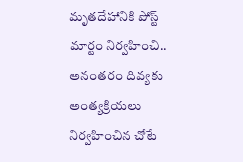మృతదేహానికి పోస్ట్ మార్టం నిర్వహించి.. అనంతరం దివ్యకు అంత్యక్రియలు నిర్వహించిన చోటే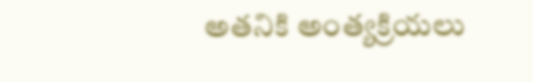అతనికి అంత్యక్రియలు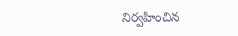నిర్వహించిన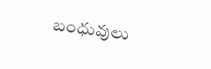బంధువులు